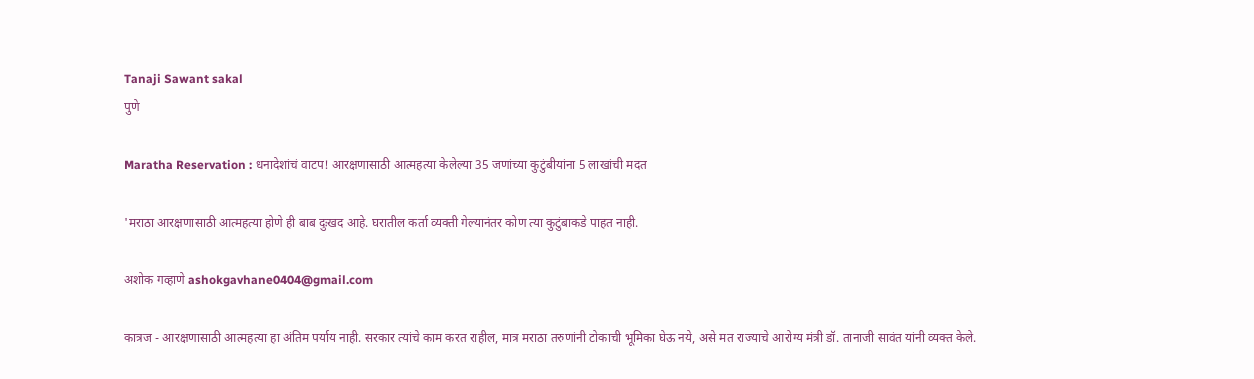Tanaji Sawant sakal
पुणे

Maratha Reservation : धनादेशांचं वाटप! आरक्षणासाठी आत्महत्या केलेल्या 35 जणांच्या कुटुंबीयांना 5 लाखांची मदत

'मराठा आरक्षणासाठी आत्महत्या होणे ही बाब दुःखद आहे. घरातील कर्ता व्यक्ती गेल्यानंतर कोण त्या कुटुंबाकडे पाहत नाही.

अशोक गव्हाणे ashokgavhane0404@gmail.com

कात्रज - आरक्षणासाठी आत्महत्या हा अंतिम पर्याय नाही. सरकार त्यांचे काम करत राहील, मात्र मराठा तरुणांनी टोकाची भूमिका घेऊ नये, असे मत राज्याचे आरोग्य मंत्री डॉ. तानाजी सावंत यांनी व्यक्त केले.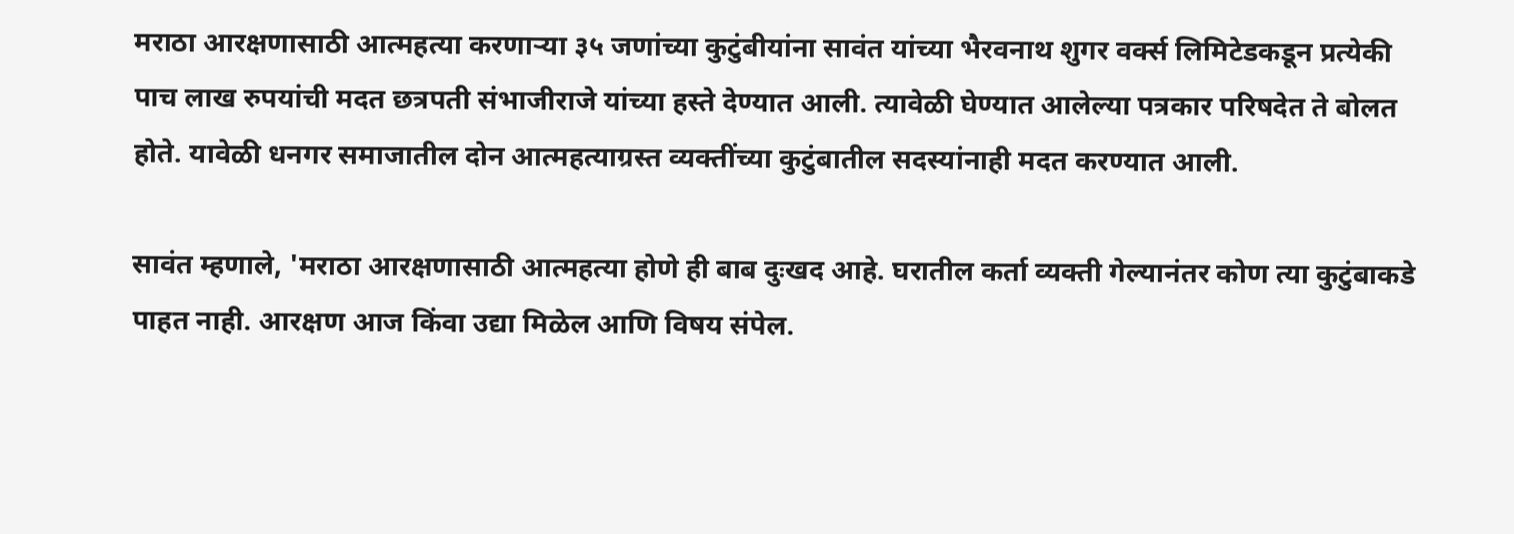मराठा आरक्षणासाठी आत्महत्या करणाऱ्या ३५ जणांच्या कुटुंबीयांना सावंत यांच्या भैरवनाथ शुगर वर्क्स लिमिटेडकडून प्रत्येकी पाच लाख रुपयांची मदत छत्रपती संभाजीराजे यांच्या हस्ते देण्यात आली. त्यावेळी घेण्यात आलेल्या पत्रकार परिषदेत ते बोलत होते. यावेळी धनगर समाजातील दोन आत्महत्याग्रस्त व्यक्तींच्या कुटुंबातील सदस्यांनाही मदत करण्यात आली.

सावंत म्हणाले, 'मराठा आरक्षणासाठी आत्महत्या होणे ही बाब दुःखद आहे. घरातील कर्ता व्यक्ती गेल्यानंतर कोण त्या कुटुंबाकडे पाहत नाही. आरक्षण आज किंवा उद्या मिळेल आणि विषय संपेल.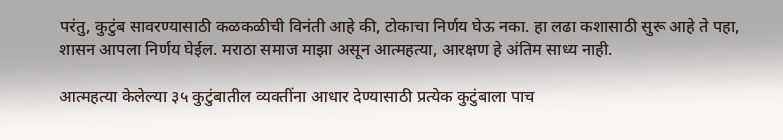परंतु, कुटुंब सावरण्यासाठी कळकळीची विनंती आहे की, टोकाचा निर्णय घेऊ नका. हा लढा कशासाठी सुरू आहे ते पहा, शासन आपला निर्णय घेईल. मराठा समाज माझा असून आत्महत्या, आरक्षण हे अंतिम साध्य नाही.

आत्महत्या केलेल्या ३५ कुटुंबातील व्यक्तींना आधार देण्यासाठी प्रत्येक कुटुंबाला पाच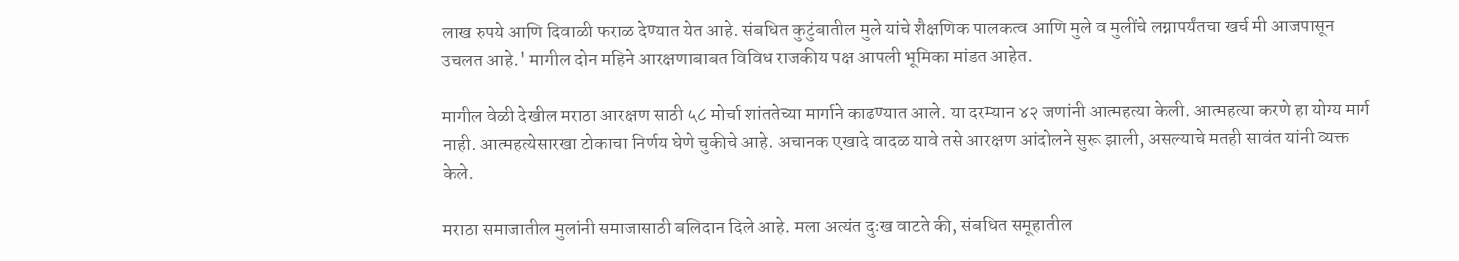लाख रुपये आणि दिवाळी फराळ देण्यात येत आहे. संबधित कुटुंबातील मुले यांचे शैक्षणिक पालकत्व आणि मुले व मुलींचे लग्नापर्यंतचा खर्च मी आजपासून उचलत आहे.' मागील दोन महिने आरक्षणाबाबत विविध राजकीय पक्ष आपली भूमिका मांडत आहेत.

मागील वेळी देखील मराठा आरक्षण साठी ५८ मोर्चा शांततेच्या मार्गाने काढण्यात आले. या दरम्यान ४२ जणांनी आत्महत्या केली. आत्महत्या करणे हा योग्य मार्ग नाही. आत्महत्येसारखा टोकाचा निर्णय घेणे चुकीचे आहे. अचानक एखादे वादळ यावे तसे आरक्षण आंदोलने सुरू झाली, असल्याचे मतही सावंत यांनी व्यक्त केले.

मराठा समाजातील मुलांनी समाजासाठी बलिदान दिले आहे. मला अत्यंत दुःख वाटते की, संबधित समूहातील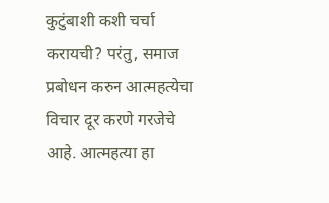कुटुंबाशी कशी चर्चा करायची? परंतु, समाज प्रबोधन करुन आत्महत्येचा विचार दूर करणे गरजेचे आहे. आत्महत्या हा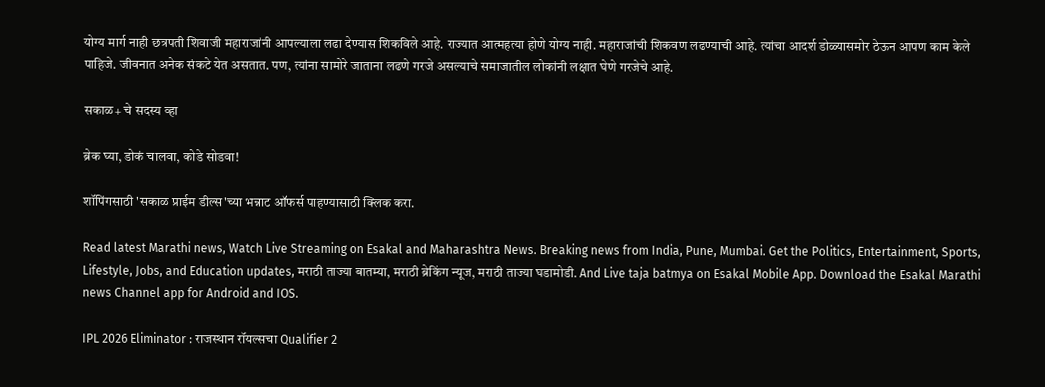योग्य मार्ग नाही छत्रपती शिवाजी महाराजांनी आपल्याला लढा देण्यास शिकविले आहे. राज्यात आत्महत्या होणे योग्य नाही. महाराजांची शिकवण लढण्याची आहे. त्यांचा आदर्श डोळ्यासमोर ठेऊन आपण काम केले पाहिजे. जीवनात अनेक संकटे येत असतात. पण, त्यांना सामोरे जाताना लढणे गरजे असल्याचे समाजातील लोकांनी लक्षात घेणे गरजेचे आहे.

सकाळ+ चे सदस्य व्हा

ब्रेक घ्या, डोकं चालवा, कोडे सोडवा!

शॉपिंगसाठी 'सकाळ प्राईम डील्स'च्या भन्नाट ऑफर्स पाहण्यासाठी क्लिक करा.

Read latest Marathi news, Watch Live Streaming on Esakal and Maharashtra News. Breaking news from India, Pune, Mumbai. Get the Politics, Entertainment, Sports, Lifestyle, Jobs, and Education updates, मराठी ताज्या बातम्या, मराठी ब्रेकिंग न्यूज, मराठी ताज्या घडामोडी. And Live taja batmya on Esakal Mobile App. Download the Esakal Marathi news Channel app for Android and IOS.

IPL 2026 Eliminator : राजस्थान रॉयल्सचा Qualifier 2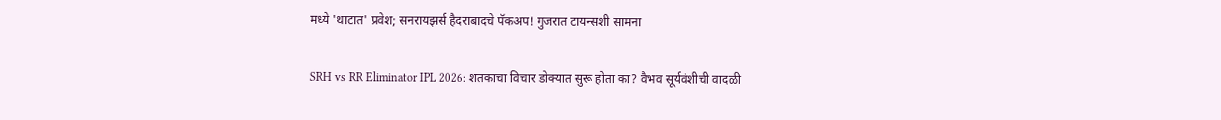मध्ये 'थाटात' प्रवेश; सनरायझर्स हैदराबादचे पॅकअप! गुजरात टायन्सशी सामना

SRH vs RR Eliminator IPL 2026: शतकाचा विचार डोक्यात सुरू होता का? वैभव सूर्यवंशीची वादळी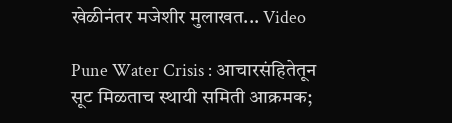खेळीनंतर मजेशीर मुलाखत... Video

Pune Water Crisis : आचारसंहितेतून सूट मिळताच स्थायी समिती आक्रमक;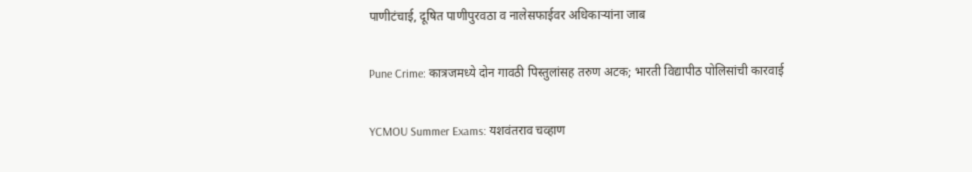पाणीटंचाई, दूषित पाणीपुरवठा व नालेसफाईवर अधिकाऱ्यांना जाब

Pune Crime: कात्रजमध्ये दोन गावठी पिस्तुलांसह तरुण अटक; भारती विद्यापीठ पोलिसांची कारवाई

YCMOU Summer Exams: यशवंतराव चव्हाण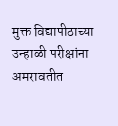मुक्त विद्यापीठाच्या उन्हाळी परीक्षांना अमरावतीत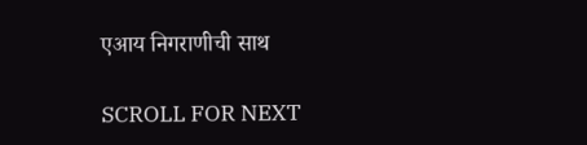एआय निगराणीची साथ

SCROLL FOR NEXT